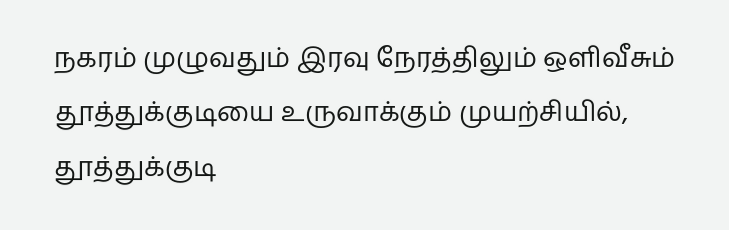நகரம் முழுவதும் இரவு நேரத்திலும் ஒளிவீசும் தூத்துக்குடியை உருவாக்கும் முயற்சியில், தூத்துக்குடி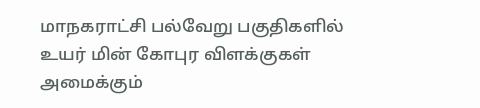மாநகராட்சி பல்வேறு பகுதிகளில் உயர் மின் கோபுர விளக்குகள் அமைக்கும்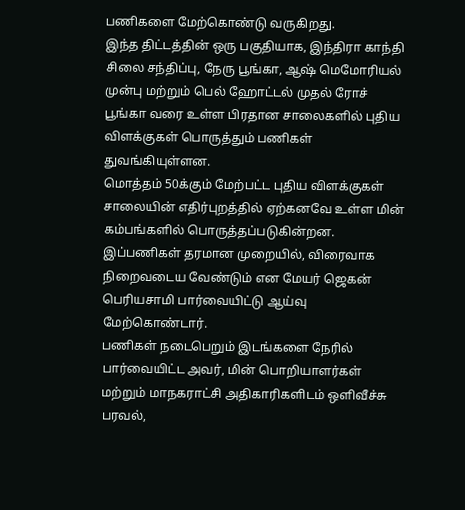பணிகளை மேற்கொண்டு வருகிறது.
இந்த திட்டத்தின் ஒரு பகுதியாக, இந்திரா காந்தி சிலை சந்திப்பு, நேரு பூங்கா, ஆஷ் மெமோரியல் முன்பு மற்றும் பெல் ஹோட்டல் முதல் ரோச் பூங்கா வரை உள்ள பிரதான சாலைகளில் புதிய விளக்குகள் பொருத்தும் பணிகள் துவங்கியுள்ளன.
மொத்தம் 50க்கும் மேற்பட்ட புதிய விளக்குகள் சாலையின் எதிர்புறத்தில் ஏற்கனவே உள்ள மின் கம்பங்களில் பொருத்தப்படுகின்றன. இப்பணிகள் தரமான முறையில், விரைவாக நிறைவடைய வேண்டும் என மேயர் ஜெகன் பெரியசாமி பார்வையிட்டு ஆய்வு மேற்கொண்டார்.
பணிகள் நடைபெறும் இடங்களை நேரில் பார்வையிட்ட அவர், மின் பொறியாளர்கள் மற்றும் மாநகராட்சி அதிகாரிகளிடம் ஒளிவீச்சு பரவல்,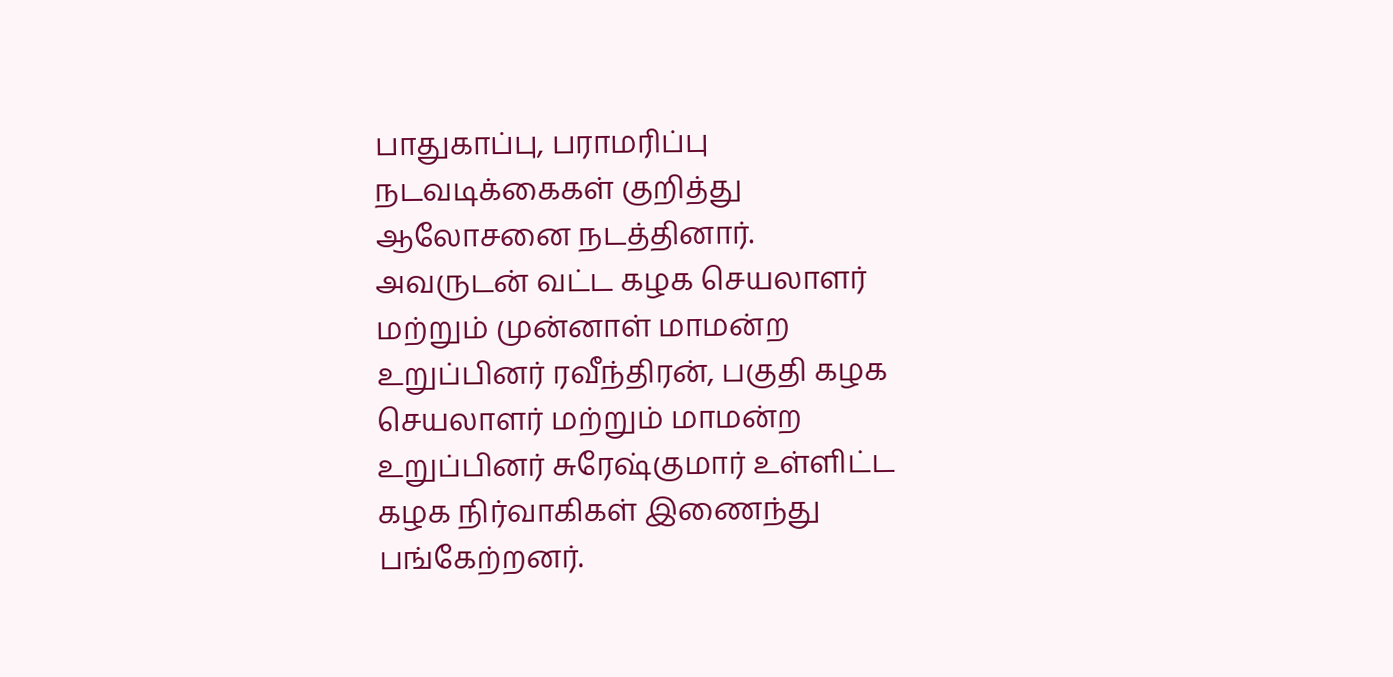பாதுகாப்பு, பராமரிப்பு நடவடிக்கைகள் குறித்து ஆலோசனை நடத்தினார்.
அவருடன் வட்ட கழக செயலாளர் மற்றும் முன்னாள் மாமன்ற உறுப்பினர் ரவீந்திரன், பகுதி கழக செயலாளர் மற்றும் மாமன்ற உறுப்பினர் சுரேஷ்குமார் உள்ளிட்ட கழக நிர்வாகிகள் இணைந்து பங்கேற்றனர்.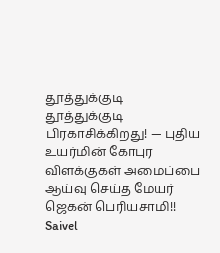தூத்துக்குடி
தூத்துக்குடி பிரகாசிக்கிறது! — புதிய உயர்மின் கோபுர விளக்குகள் அமைப்பை ஆய்வு செய்த மேயர் ஜெகன் பெரியசாமி!!
Saivel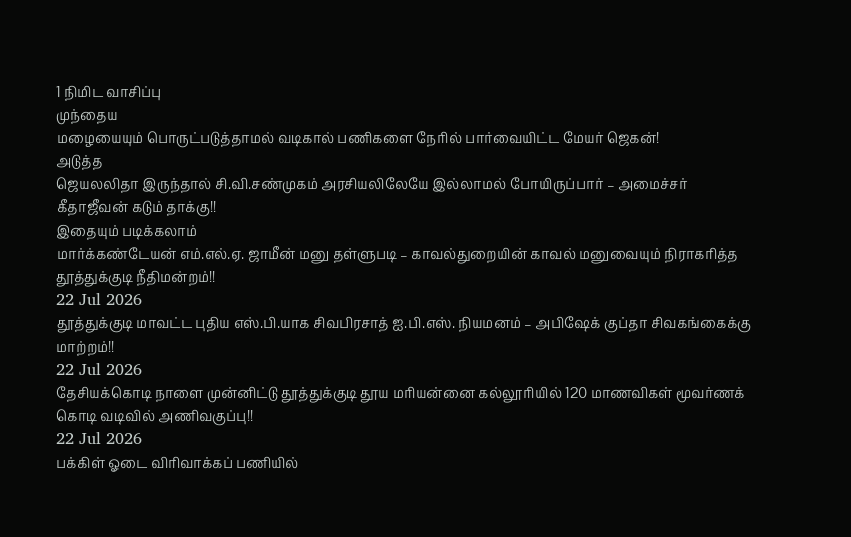1 நிமிட வாசிப்பு
முந்தைய
மழையையும் பொருட்படுத்தாமல் வடிகால் பணிகளை நேரில் பார்வையிட்ட மேயர் ஜெகன்!
அடுத்த
ஜெயலலிதா இருந்தால் சி.வி.சண்முகம் அரசியலிலேயே இல்லாமல் போயிருப்பார் – அமைச்சர் கீதாஜீவன் கடும் தாக்கு!!
இதையும் படிக்கலாம்
மார்க்கண்டேயன் எம்.எல்.ஏ. ஜாமீன் மனு தள்ளுபடி – காவல்துறையின் காவல் மனுவையும் நிராகரித்த தூத்துக்குடி நீதிமன்றம்!!
22 Jul 2026
தூத்துக்குடி மாவட்ட புதிய எஸ்.பி.யாக சிவபிரசாத் ஐ.பி.எஸ். நியமனம் – அபிஷேக் குப்தா சிவகங்கைக்கு மாற்றம்!!
22 Jul 2026
தேசியக்கொடி நாளை முன்னிட்டு தூத்துக்குடி தூய மரியன்னை கல்லூரியில் 120 மாணவிகள் மூவர்ணக் கொடி வடிவில் அணிவகுப்பு!!
22 Jul 2026
பக்கிள் ஓடை விரிவாக்கப் பணியில்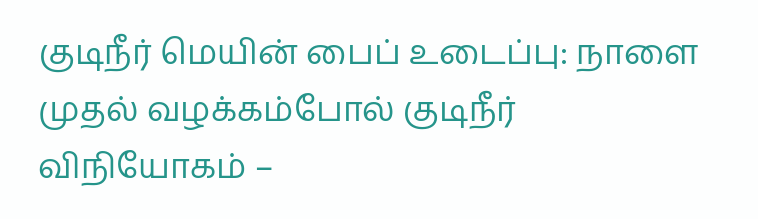குடிநீர் மெயின் பைப் உடைப்பு: நாளை முதல் வழக்கம்போல் குடிநீர் விநியோகம் –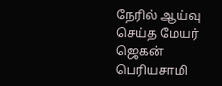நேரில் ஆய்வு செய்த மேயர் ஜெகன் பெரியசாமி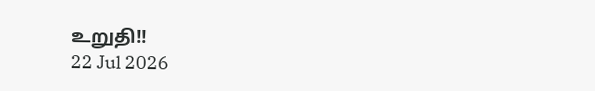உறுதி!!
22 Jul 2026